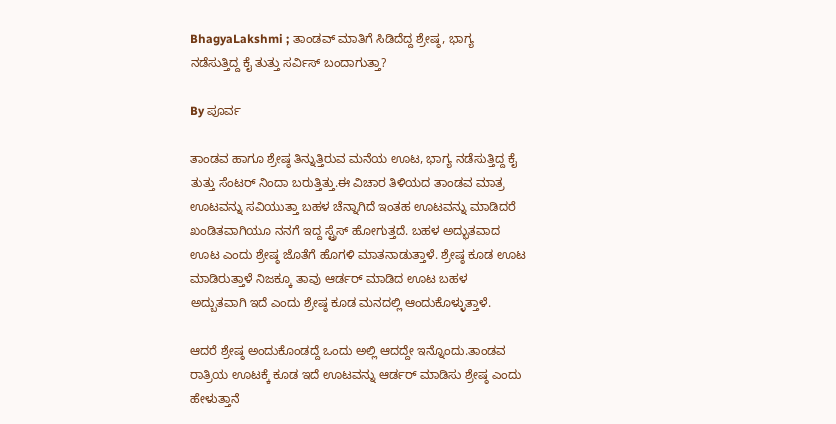BhagyaLakshmi ; ತಾಂಡವ್ ಮಾತಿಗೆ ಸಿಡಿದೆದ್ದ ಶ್ರೇಷ್ಠ, ಭಾಗ್ಯ ನಡೆಸುತ್ತಿದ್ದ ಕೈ ತುತ್ತು ಸರ್ವಿಸ್ ಬಂದಾಗುತ್ತಾ?

By ಪೂರ್ವ

ತಾಂಡವ ಹಾಗೂ ಶ್ರೇಷ್ಠ ತಿನ್ನುತ್ತಿರುವ ಮನೆಯ ಊಟ, ಭಾಗ್ಯ ನಡೆಸುತ್ತಿದ್ದ ಕೈ ತುತ್ತು ಸೆಂಟರ್ ನಿಂದಾ ಬರುತ್ತಿತ್ತು.ಈ ವಿಚಾರ ತಿಳಿಯದ ತಾಂಡವ ಮಾತ್ರ ಊಟವನ್ನು ಸವಿಯುತ್ತಾ ಬಹಳ ಚೆನ್ನಾಗಿದೆ ಇಂತಹ ಊಟವನ್ನು ಮಾಡಿದರೆ ಖಂಡಿತವಾಗಿಯೂ ನನಗೆ ಇದ್ದ ಸ್ಟ್ರೆಸ್ ಹೋಗುತ್ತದೆ. ಬಹಳ ಅದ್ಭುತವಾದ ಊಟ ಎಂದು ಶ್ರೇಷ್ಠ ಜೊತೆಗೆ ಹೊಗಳಿ ಮಾತನಾಡುತ್ತಾಳೆ. ಶ್ರೇಷ್ಠ ಕೂಡ ಊಟ ಮಾಡಿರುತ್ತಾಳೆ ನಿಜಕ್ಕೂ ತಾವು ಆರ್ಡರ್ ಮಾಡಿದ ಊಟ ಬಹಳ ಅದ್ಬುತವಾಗಿ ಇದೆ ಎಂದು ಶ್ರೇಷ್ಠ ಕೂಡ ಮನದಲ್ಲಿ ಆಂದುಕೊಳ್ಳುತ್ತಾಳೆ.

ಆದರೆ ಶ್ರೇಷ್ಠ ಅಂದುಕೊಂಡದ್ದೆ ಒಂದು ಅಲ್ಲಿ ಆದದ್ದೇ ಇನ್ನೊಂದು.ತಾಂಡವ ರಾತ್ರಿಯ ಊಟಕ್ಕೆ ಕೂಡ ಇದೆ ಊಟವನ್ನು ಆರ್ಡರ್ ಮಾಡಿಸು ಶ್ರೇಷ್ಠ ಎಂದು ಹೇಳುತ್ತಾನೆ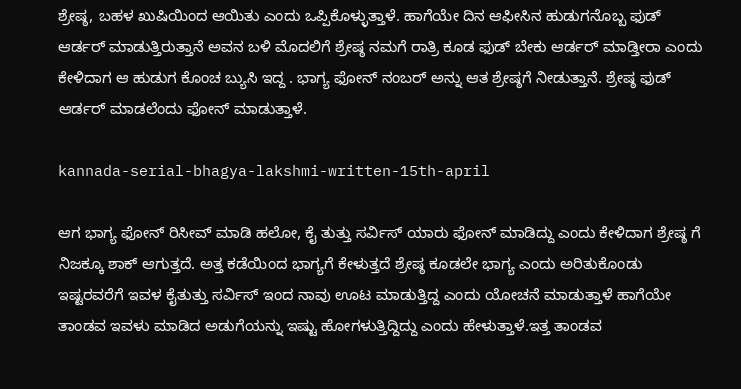ಶ್ರೇಷ್ಠ, ಬಹಳ ಖುಷಿಯಿಂದ ಆಯಿತು ಎಂದು ಒಪ್ಪಿಕೊಳ್ಳುತ್ತಾಳೆ. ಹಾಗೆಯೇ ದಿನ ಆಫೀಸಿನ ಹುಡುಗನೊಬ್ಬ ಫುಡ್ ಆರ್ಡರ್ ಮಾಡುತ್ತಿರುತ್ತಾನೆ ಅವನ ಬಳಿ ಮೊದಲಿಗೆ ಶ್ರೇಷ್ಠ ನಮಗೆ ರಾತ್ರಿ ಕೂಡ ಫುಡ್ ಬೇಕು ಆರ್ಡರ್ ಮಾಡ್ತೀರಾ ಎಂದು ಕೇಳಿದಾಗ ಆ ಹುಡುಗ ಕೊಂಚ ಬ್ಯುಸಿ ಇದ್ದ . ಭಾಗ್ಯ ಫೋನ್ ನಂಬರ್ ಅನ್ನು ಆತ ಶ್ರೇಷ್ಠಗೆ ನೀಡುತ್ತಾನೆ. ಶ್ರೇಷ್ಠ ಫುಡ್ ಆರ್ಡರ್ ಮಾಡಲೆಂದು ಫೋನ್ ಮಾಡುತ್ತಾಳೆ.

kannada-serial-bhagya-lakshmi-written-15th-april

ಆಗ ಭಾಗ್ಯ ಫೋನ್ ರಿಸೀವ್ ಮಾಡಿ ಹಲೋ, ಕೈ ತುತ್ತು ಸರ್ವಿಸ್ ಯಾರು ಫೋನ್ ಮಾಡಿದ್ದು ಎಂದು ಕೇಳಿದಾಗ ಶ್ರೇಷ್ಠ ಗೆ ನಿಜಕ್ಕೂ ಶಾಕ್ ಆಗುತ್ತದೆ. ಅತ್ತ ಕಡೆಯಿಂದ ಭಾಗ್ಯಗೆ ಕೇಳುತ್ತದೆ ಶ್ರೇಷ್ಠ ಕೂಡಲೇ ಭಾಗ್ಯ ಎಂದು ಅರಿತುಕೊಂಡು ಇಷ್ಟರವರೆಗೆ ಇವಳ ಕೈತುತ್ತು ಸರ್ವಿಸ್ ಇಂದ ನಾವು ಊಟ ಮಾಡುತ್ತಿದ್ದ ಎಂದು ಯೋಚನೆ ಮಾಡುತ್ತಾಳೆ ಹಾಗೆಯೇ ತಾಂಡವ ಇವಳು ಮಾಡಿದ ಅಡುಗೆಯನ್ನು ಇಷ್ಟು ಹೋಗಳುತ್ತಿದ್ದಿದ್ದು ಎಂದು ಹೇಳುತ್ತಾಳೆ.ಇತ್ತ ತಾಂಡವ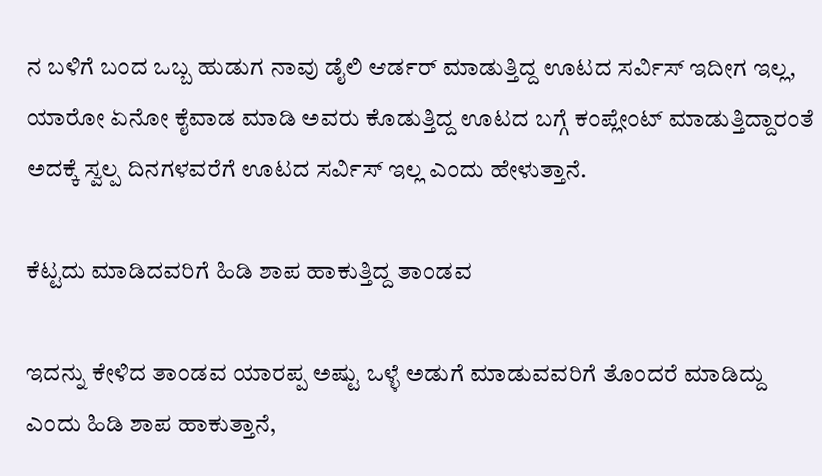ನ ಬಳಿಗೆ ಬಂದ ಒಬ್ಬ ಹುಡುಗ ನಾವು ಡೈಲಿ ಆರ್ಡರ್ ಮಾಡುತ್ತಿದ್ದ ಊಟದ ಸರ್ವಿಸ್ ಇದೀಗ ಇಲ್ಲ, ಯಾರೋ ಏನೋ ಕೈವಾಡ ಮಾಡಿ ಅವರು ಕೊಡುತ್ತಿದ್ದ ಊಟದ ಬಗ್ಗೆ ಕಂಪ್ಲೇಂಟ್ ಮಾಡುತ್ತಿದ್ದಾರಂತೆ ಅದಕ್ಕೆ ಸ್ವಲ್ಪ ದಿನಗಳವರೆಗೆ ಊಟದ ಸರ್ವಿಸ್ ಇಲ್ಲ ಎಂದು ಹೇಳುತ್ತಾನೆ.

ಕೆಟ್ಟದು ಮಾಡಿದವರಿಗೆ ಹಿಡಿ ಶಾಪ ಹಾಕುತ್ತಿದ್ದ ತಾಂಡವ

ಇದನ್ನು ಕೇಳಿದ ತಾಂಡವ ಯಾರಪ್ಪ ಅಷ್ಟು ಒಳ್ಳೆ ಅಡುಗೆ ಮಾಡುವವರಿಗೆ ತೊಂದರೆ ಮಾಡಿದ್ದು ಎಂದು ಹಿಡಿ ಶಾಪ ಹಾಕುತ್ತಾನೆ,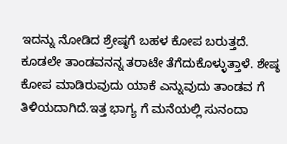ಇದನ್ನು ನೋಡಿದ ಶ್ರೇಷ್ಠಗೆ ಬಹಳ ಕೋಪ ಬರುತ್ತದೆ. ಕೂಡಲೇ ತಾಂಡವನನ್ನ ತರಾಟೇ ತೆಗೆದುಕೊಳ್ಳುತ್ತಾಳೆ. ಶೇಷ್ಠ ಕೋಪ ಮಾಡಿರುವುದು ಯಾಕೆ ಎನ್ನುವುದು ತಾಂಡವ ಗೆ ತಿಳಿಯದಾಗಿದೆ.ಇತ್ತ ಭಾಗ್ಯ ಗೆ ಮನೆಯಲ್ಲಿ ಸುನಂದಾ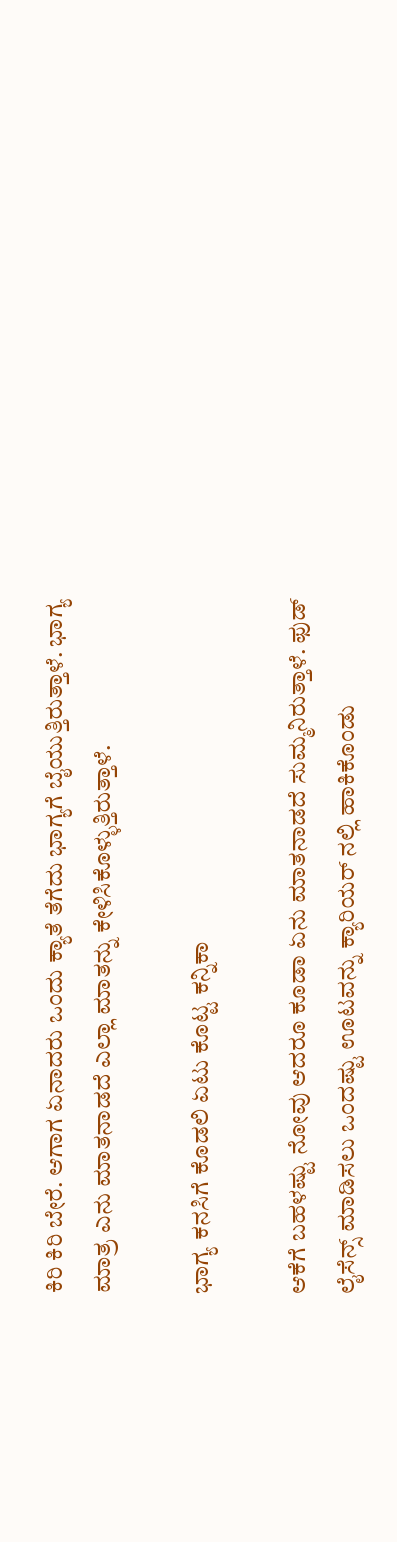ಕಿರಿ ಕಿರಿ ಬೇರೆ. ಆಗಾಗ ಏನಾದರು ಒಂದು ಕ್ಯಾತೆ ತೆಗೆದು ಭಾಗ್ಯಗೆ ಬೈಯುತ್ತಿರುತ್ತಾಳೆ. ಭಾಗ್ಯ ಮಾತ್ರ ಎನು ಮಾತನಾಡದೆ ಎಲ್ಲಾ ಮಾತನ್ನು ಕೇಳಿಸಿಕೊಳ್ಳುತ್ತಿರುತ್ತಾಳೆ.

ಭಾಗ್ಯ ಕನಸಿಗೆ ಕೊಡಲಿ ಏಟು ಕೊಟ್ಟ ಕನ್ನಿಕಾ

ಆಕೆಗೆ ಬಹಳಷ್ಟು ನೋವು ಆದರೂ ಕೂಡಾ ಏನು ಮಾತನಾಡದೆ ಸುಮ್ಮನಿರುತ್ತಾಳೆ. ಫುಡ್ ಲೈಸೆನ್ಸ್ ಮಾಡಿಸಲು ಒಂದಷ್ಟು ಊಟವನ್ನು ಕ್ಯಾರಿಯರ್ ನಲ್ಲಿ ಹಾಕಿಕೊಂಡು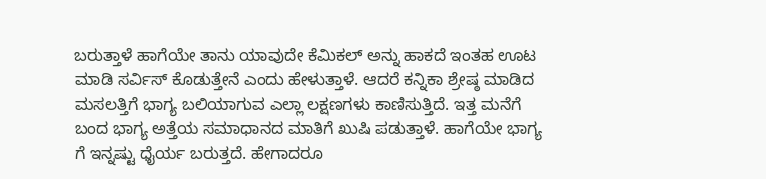ಬರುತ್ತಾಳೆ ಹಾಗೆಯೇ ತಾನು ಯಾವುದೇ ಕೆಮಿಕಲ್ ಅನ್ನು ಹಾಕದೆ ಇಂತಹ ಊಟ ಮಾಡಿ ಸರ್ವಿಸ್ ಕೊಡುತ್ತೇನೆ ಎಂದು ಹೇಳುತ್ತಾಳೆ. ಆದರೆ ಕನ್ನಿಕಾ ಶ್ರೇಷ್ಠ ಮಾಡಿದ ಮಸಲತ್ತಿಗೆ ಭಾಗ್ಯ ಬಲಿಯಾಗುವ ಎಲ್ಲಾ ಲಕ್ಷಣಗಳು ಕಾಣಿಸುತ್ತಿದೆ. ಇತ್ತ ಮನೆಗೆ ಬಂದ ಭಾಗ್ಯ ಅತ್ತೆಯ ಸಮಾಧಾನದ ಮಾತಿಗೆ ಖುಷಿ ಪಡುತ್ತಾಳೆ. ಹಾಗೆಯೇ ಭಾಗ್ಯ ಗೆ ಇನ್ನಷ್ಟು ಧೈರ್ಯ ಬರುತ್ತದೆ. ಹೇಗಾದರೂ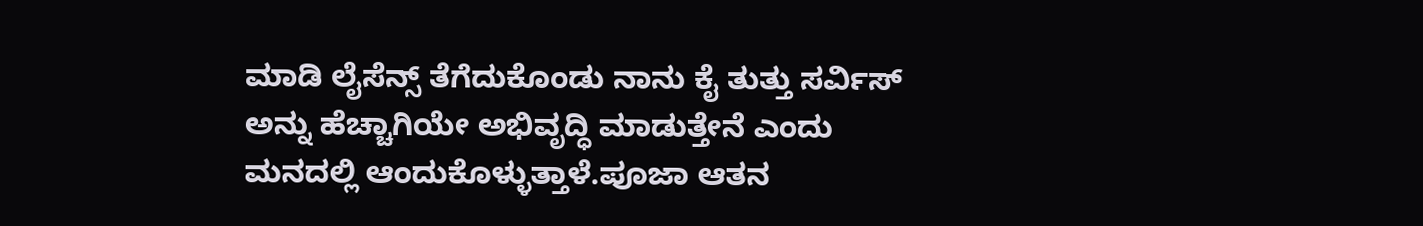ಮಾಡಿ ಲೈಸೆನ್ಸ್ ತೆಗೆದುಕೊಂಡು ನಾನು ಕೈ ತುತ್ತು ಸರ್ವಿಸ್ ಅನ್ನು ಹೆಚ್ಚಾಗಿಯೇ ಅಭಿವೃದ್ಧಿ ಮಾಡುತ್ತೇನೆ ಎಂದು ಮನದಲ್ಲಿ ಆಂದುಕೊಳ್ಳುತ್ತಾಳೆ.ಪೂಜಾ ಆತನ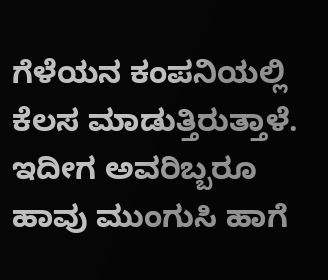ಗೆಳೆಯನ ಕಂಪನಿಯಲ್ಲಿ ಕೆಲಸ ಮಾಡುತ್ತಿರುತ್ತಾಳೆ. ಇದೀಗ ಅವರಿಬ್ಬರೂ ಹಾವು ಮುಂಗುಸಿ ಹಾಗೆ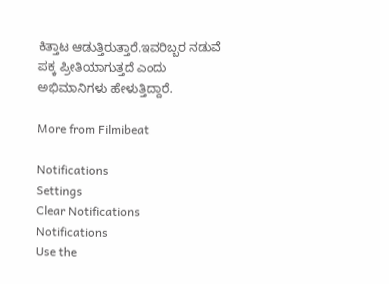ಕಿತ್ತಾಟ ಆಡುತ್ತಿರುತ್ತಾರೆ.ಇವರಿಬ್ಬರ ನಡುವೆ ಪಕ್ಕ ಪ್ರೀತಿಯಾಗುತ್ತದೆ ಎಂದು ಅಭಿಮಾನಿಗಳು ಹೇಳುತ್ತಿದ್ದಾರೆ.

More from Filmibeat

Notifications
Settings
Clear Notifications
Notifications
Use the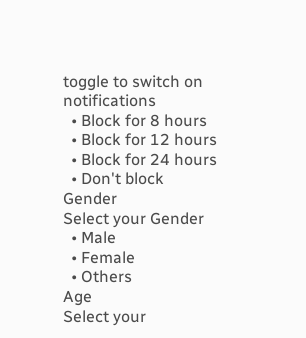toggle to switch on notifications
  • Block for 8 hours
  • Block for 12 hours
  • Block for 24 hours
  • Don't block
Gender
Select your Gender
  • Male
  • Female
  • Others
Age
Select your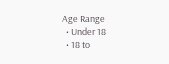Age Range
  • Under 18
  • 18 to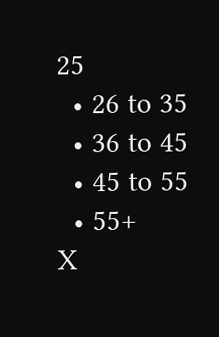25
  • 26 to 35
  • 36 to 45
  • 45 to 55
  • 55+
X